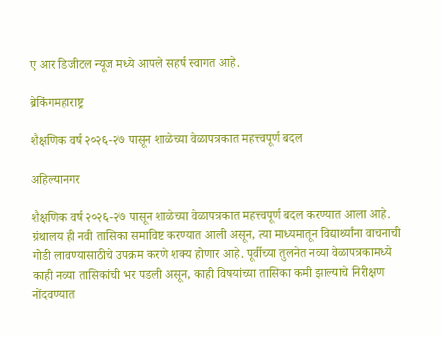ए आर डिजीटल न्यूज मध्ये आपले सहर्ष स्वागत आहे.

ब्रेकिंगमहाराष्ट्र

शैक्षणिक वर्ष २०२६-२७ पासून शाळेच्या वेळापत्रकात महत्त्वपूर्ण बदल

अहिल्यानगर

शैक्षणिक वर्ष २०२६-२७ पासून शाळेच्या वेळापत्रकात महत्त्वपूर्ण बदल करण्यात आला आहे. ग्रंथालय ही नवी तासिका समाविष्ट करण्यात आली असून, त्या माध्यमातून विद्यार्थ्यांना वाचनाची गोडी लावण्यासाठीचे उपक्रम करणे शक्य होणार आहे. पूर्वीच्या तुलनेत नव्या वेळापत्रकामध्ये काही नव्या तासिकांची भर पडली असून, काही विषयांच्या तासिका कमी झाल्याचे निरीक्षण नोंदवण्यात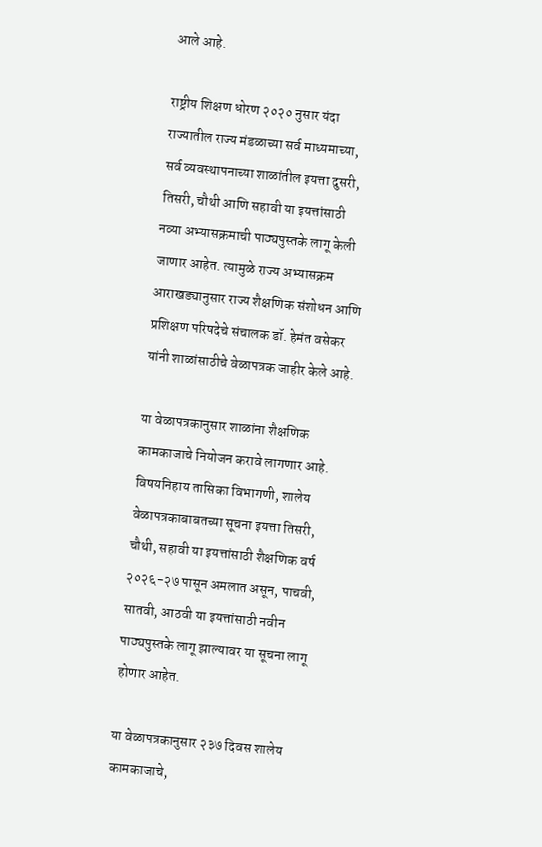आले आहे.

राष्ट्रीय शिक्षण धोरण २०२० नुसार यंदा राज्यातील राज्य मंडळाच्या सर्व माध्यमाच्या, सर्व व्यवस्थापनाच्या शाळांतील इयत्ता दुसरी, तिसरी, चौथी आणि सहावी या इयत्तांसाठी नव्या अभ्यासक्रमाची पाठ्यपुस्तके लागू केली जाणार आहेत. त्यामुळे राज्य अभ्यासक्रम आराखड्यानुसार राज्य शैक्षणिक संशोधन आणि प्रशिक्षण परिषदेचे संचालक डॉ. हेमंत वसेकर यांनी शाळांसाठीचे वेळापत्रक जाहीर केले आहे.

या वेळापत्रकानुसार शाळांना शैक्षणिक कामकाजाचे नियोजन करावे लागणार आहे. विषयनिहाय तासिका विभागणी, शालेय वेळापत्रकाबाबतच्या सूचना इयत्ता तिसरी, चौथी, सहावी या इयत्तांसाठी शैक्षणिक वर्ष २०२६-२७ पासून अमलात असून, पाचवी, सातवी, आठवी या इयत्तांसाठी नवीन पाठ्यपुस्तके लागू झाल्यावर या सूचना लागू होणार आहेत.

या वेळापत्रकानुसार २३७ दिवस शालेय कामकाजाचे,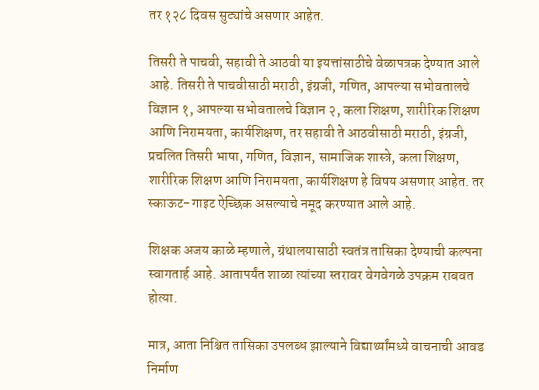तर १२८ दिवस सुट्यांचे असणार आहेत.

तिसरी ते पाचवी, सहावी ते आठवी या इयत्तांसाठीचे वेळापत्रक देण्यात आले आहे. तिसरी ते पाचवीसाठी मराठी, इंग्रजी, गणित, आपल्या सभोवतालचे विज्ञान १, आपल्या सभोवतालचे विज्ञान २, कला शिक्षण, शारीरिक शिक्षण आणि निरामयता, कार्यशिक्षण, तर सहावी ते आठवीसाठी मराठी, इंग्रजी, प्रचलित तिसरी भाषा, गणित, विज्ञान, सामाजिक शास्त्रे, कला शिक्षण, शारीरिक शिक्षण आणि निरामयता, कार्यशिक्षण हे विषय असणार आहेत. तर स्काऊट-गाइट ऐच्छिक असल्याचे नमूद करण्यात आले आहे.

शिक्षक अजय काळे म्हणाले, ग्रंथालयासाठी स्वतंत्र तासिका देण्याची कल्पना स्वागतार्ह आहे. आतापर्यंत शाळा त्यांच्या स्तरावर वेगवेगळे उपक्रम राबवत होत्या.

मात्र, आता निश्चित तासिका उपलब्ध झाल्याने विद्यार्थ्यांमध्ये वाचनाची आवड निर्माण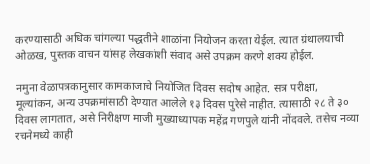करण्यासाठी अधिक चांगल्या पद्धतीने शाळांना नियोजन करता येईल. त्यात ग्रंथालयाची ओळख, पुस्तक वाचन यांसह लेखकांशी संवाद असे उपक्रम करणे शक्य होईल.

नमुना वेळापत्रकानुसार कामकाजाचे नियोजित दिवस सदोष आहेत. सत्र परीक्षा, मूल्यांकन, अन्य उपक्रमांसाठी देण्यात आलेले १३ दिवस पुरेसे नाहीत. त्यासाठी २८ ते ३० दिवस लागतात, असे निरीक्षण माजी मुख्याध्यापक महेंद्र गणपुले यांनी नोंदवले. तसेच नव्या रचनेमध्ये काही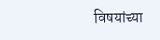विषयांच्या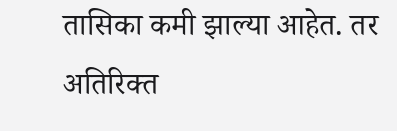तासिका कमी झाल्या आहेत. तर अतिरिक्त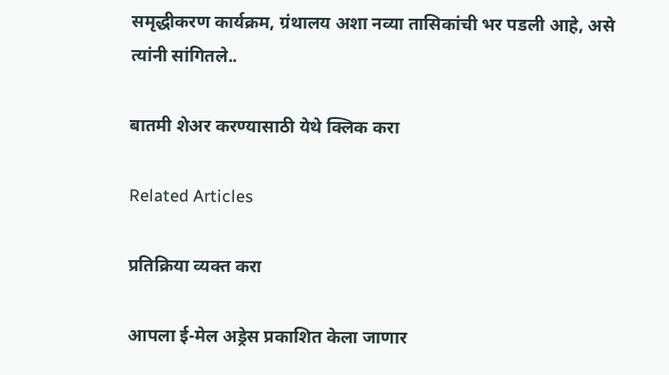समृद्धीकरण कार्यक्रम, ग्रंथालय अशा नव्या तासिकांची भर पडली आहे, असे त्यांनी सांगितले..

बातमी शेअर करण्यासाठी येथे क्लिक करा

Related Articles

प्रतिक्रिया व्यक्त करा

आपला ई-मेल अड्रेस प्रकाशित केला जाणार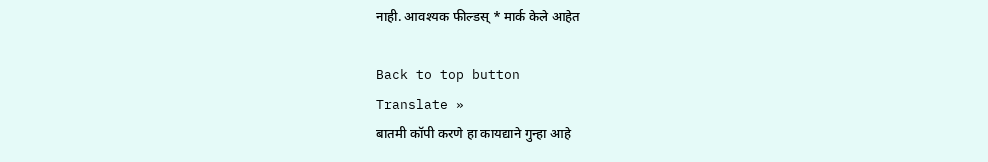नाही. आवश्यक फील्डस् * मार्क केले आहेत

Back to top button
Translate »
बातमी कॉपी करणे हा कायद्याने गुन्हा आहे